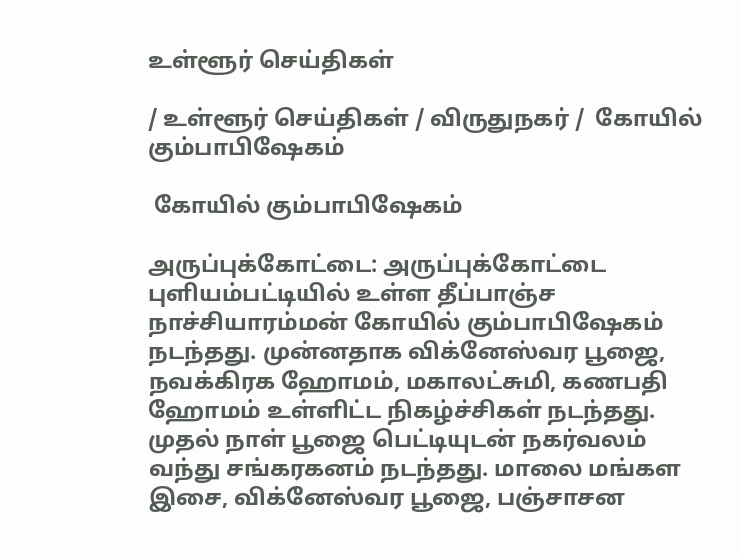உள்ளூர் செய்திகள்

/ உள்ளூர் செய்திகள் / விருதுநகர் /  கோயில் கும்பாபிஷேகம்

 கோயில் கும்பாபிஷேகம்

அருப்புக்கோட்டை: அருப்புக்கோட்டை புளியம்பட்டியில் உள்ள தீப்பாஞ்ச நாச்சியாரம்மன் கோயில் கும்பாபிஷேகம் நடந்தது. முன்னதாக விக்னேஸ்வர பூஜை, நவக்கிரக ஹோமம், மகாலட்சுமி, கணபதி ஹோமம் உள்ளிட்ட நிகழ்ச்சிகள் நடந்தது. முதல் நாள் பூஜை பெட்டியுடன் நகர்வலம் வந்து சங்கரகனம் நடந்தது. மாலை மங்கள இசை, விக்னேஸ்வர பூஜை, பஞ்சாசன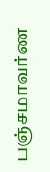பஞ்சமாவர்ண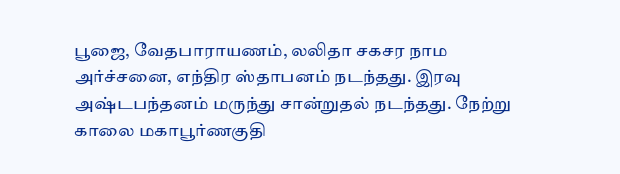பூஜை, வேதபாராயணம், லலிதா சகசர நாம அர்ச்சனை, எந்திர ஸ்தாபனம் நடந்தது. இரவு அஷ்டபந்தனம் மருந்து சான்றுதல் நடந்தது. நேற்று காலை மகாபூர்ணகுதி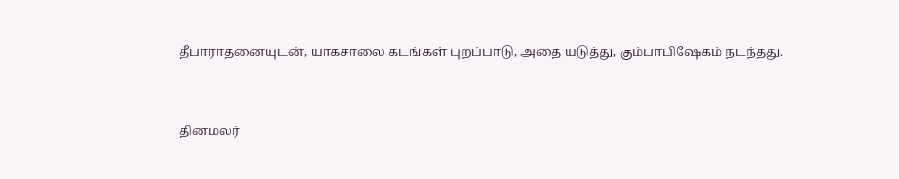தீபாராதனையுடன், யாகசாலை கடங்கள் புறப்பாடு, அதை யடுத்து, கும்பாபிஷேகம் நடந்தது.


தினமலர்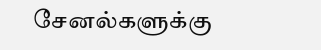சேனல்களுக்கு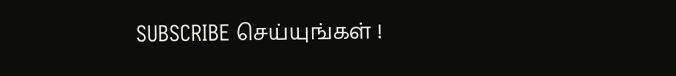SUBSCRIBE செய்யுங்கள் !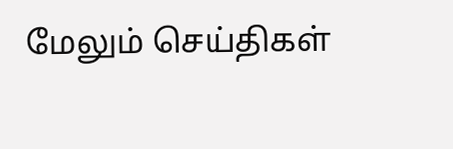மேலும் செய்திகள்